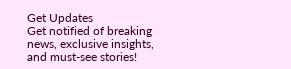Get Updates
Get notified of breaking news, exclusive insights, and must-see stories!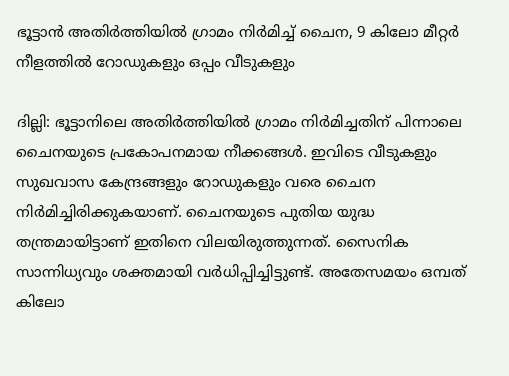ഭൂട്ടാന്‍ അതിര്‍ത്തിയില്‍ ഗ്രാമം നിര്‍മിച്ച് ചൈന, 9 കിലോ മീറ്റര്‍ നീളത്തില്‍ റോഡുകളും ഒപ്പം വീടുകളും

ദില്ലി: ഭൂട്ടാനിലെ അതിര്‍ത്തിയില്‍ ഗ്രാമം നിര്‍മിച്ചതിന് പിന്നാലെ ചൈനയുടെ പ്രകോപനമായ നീക്കങ്ങള്‍. ഇവിടെ വീടുകളും സുഖവാസ കേന്ദ്രങ്ങളും റോഡുകളും വരെ ചൈന നിര്‍മിച്ചിരിക്കുകയാണ്. ചൈനയുടെ പുതിയ യുദ്ധ തന്ത്രമായിട്ടാണ് ഇതിനെ വിലയിരുത്തുന്നത്. സൈനിക സാന്നിധ്യവും ശക്തമായി വര്‍ധിപ്പിച്ചിട്ടുണ്ട്. അതേസമയം ഒമ്പത് കിലോ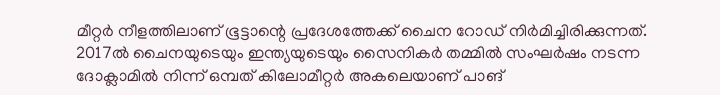മീറ്റര്‍ നീളത്തിലാണ് ഭൂട്ടാന്റെ പ്രദേശത്തേക്ക് ചൈന റോഡ് നിര്‍മിച്ചിരിക്കുന്നത്. 2017ല്‍ ചൈനയുടെയും ഇന്ത്യയുടെയും സൈനികര്‍ തമ്മില്‍ സംഘര്‍ഷം നടന്ന ദോക്ലാമില്‍ നിന്ന് ഒമ്പത് കിലോമീറ്റര്‍ അകലെയാണ് പാങ്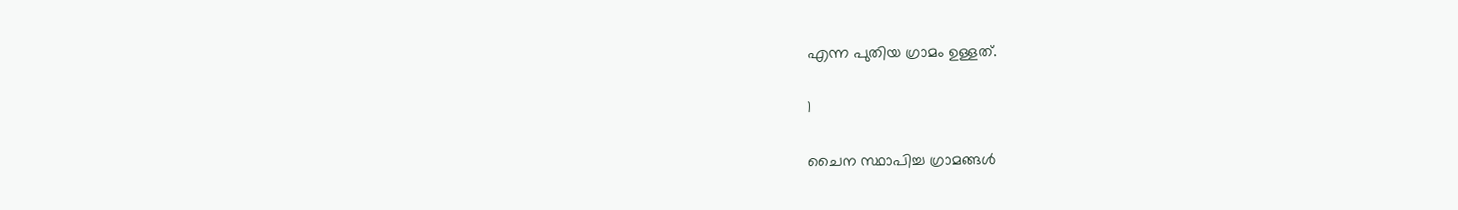എന്ന പുതിയ ഗ്രാമം ഉള്ളത്.

1

ചൈന സ്ഥാപിച്ച ഗ്രാമങ്ങള്‍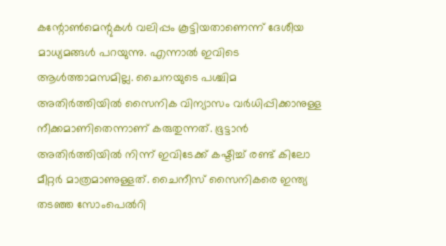കന്റോണ്‍മെന്റുകള്‍ വലിപ്പം കൂട്ടിയതാണെന്ന് ദേശീയ മാധ്യമങ്ങള്‍ പറയുന്നു. എന്നാല്‍ ഇവിടെ ആള്‍ത്താമസമില്ല. ചൈനയുടെ പശ്ചിമ അതിര്‍ത്തിയില്‍ സൈനിക വിന്യാസം വര്‍ധിപ്പിക്കാനുള്ള നീക്കമാണിതെന്നാണ് കരുതുന്നത്. ഭൂട്ടാന്‍ അതിര്‍ത്തിയില്‍ നിന്ന് ഇവിടേക്ക് കഷ്ടിച്ച് രണ്ട് കിലോ മീറ്റര്‍ മാത്രമാണുള്ളത്. ചൈനീസ് സൈനികരെ ഇന്ത്യ തടഞ്ഞ സോംപെല്‍റി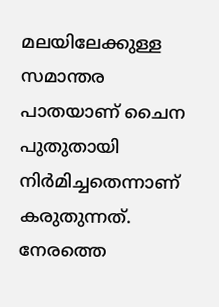മലയിലേക്കുള്ള സമാന്തര പാതയാണ് ചൈന പുതുതായി നിര്‍മിച്ചതെന്നാണ് കരുതുന്നത്. നേരത്തെ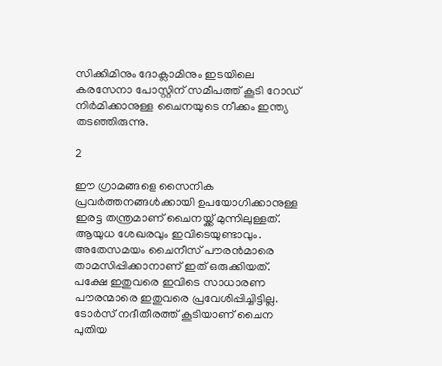സിക്കിമിനും ദോക്ലാമിനും ഇടയിലെ കരസേനാ പോസ്റ്റിന് സമീപത്ത് കൂടി റോഡ് നിര്‍മിക്കാനുള്ള ചൈനയുടെ നീക്കം ഇന്ത്യ തടഞ്ഞിരുന്നു.

2

ഈ ഗ്രാമങ്ങളെ സൈനിക പ്രവര്‍ത്തനങ്ങള്‍ക്കായി ഉപയോഗിക്കാനുള്ള ഇരട്ട തന്ത്രമാണ് ചൈനയ്ക്ക് മുന്നിലുള്ളത്. ആയുധ ശേഖരവും ഇവിടെയുണ്ടാവും. അതേസമയം ചൈനീസ് പൗരന്‍മാരെ താമസിപ്പിക്കാനാണ് ഇത് ഒരുക്കിയത്. പക്ഷേ ഇതുവരെ ഇവിടെ സാധാരണ പൗരന്മാരെ ഇതുവരെ പ്രവേശിപ്പിച്ചിട്ടില്ല. ടോര്‍സ് നദീതീരത്ത് കൂടിയാണ് ചൈന പുതിയ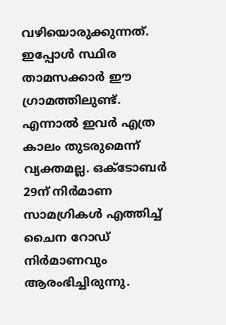വഴിയൊരുക്കുന്നത്. ഇപ്പോള്‍ സ്ഥിര താമസക്കാര്‍ ഈ ഗ്രാമത്തിലുണ്ട്. എന്നാല്‍ ഇവര്‍ എത്ര കാലം തുടരുമെന്ന് വ്യക്തമല്ല. ഒക്ടോബര്‍ 29ന് നിര്‍മാണ സാമഗ്രികള്‍ എത്തിച്ച് ചൈന റോഡ് നിര്‍മാണവും ആരംഭിച്ചിരുന്നു.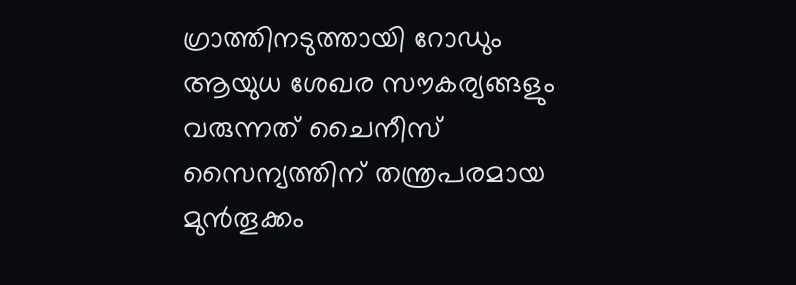ഗ്രാത്തിനടുത്തായി റോഡും ആയുധ ശേഖര സൗകര്യങ്ങളും വരുന്നത് ചൈനീസ് സൈന്യത്തിന് തന്ത്രപരമായ മുന്‍തൂക്കം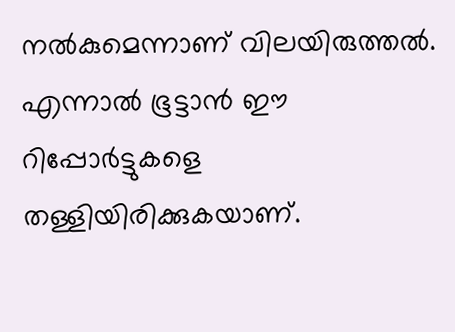നല്‍കുമെന്നാണ് വിലയിരുത്തല്‍. എന്നാല്‍ ഭൂട്ടാന്‍ ഈ റിപ്പോര്‍ട്ടുകളെ തള്ളിയിരിക്കുകയാണ്.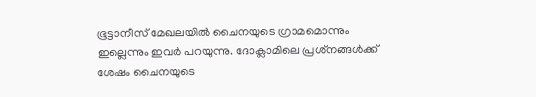ഭൂട്ടാനീസ് മേഖലയില്‍ ചൈനയുടെ ഗ്രാമമൊന്നും ഇല്ലെന്നും ഇവര്‍ പറയുന്നു. ദോക്ലാമിലെ പ്രശ്‌നങ്ങള്‍ക്ക് ശേഷം ചൈനയുടെ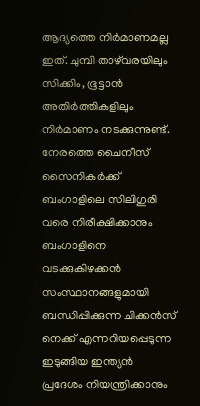ആദ്യത്തെ നിര്‍മാണമല്ല ഇത്. ചുമ്പി താഴ്‌വരയിലും സിക്കിം, ഭൂട്ടാന്‍ അതിര്‍ത്തികളിലും നിര്‍മാണം നടക്കുന്നുണ്ട്. നേരത്തെ ചൈനീസ് സൈനികര്‍ക്ക് ബംഗാളിലെ സിലിഗുരി വരെ നിരീക്ഷിക്കാനും ബംഗാളിനെ വടക്കുകിഴക്കന്‍ സംസ്ഥാനങ്ങളുമായി ബന്ധിപ്പിക്കുന്ന ചിക്കന്‍സ് നെക്ക് എന്നറിയപ്പെടുന്ന ഇടുങ്ങിയ ഇന്ത്യന്‍ പ്രദേശം നിയന്ത്രിക്കാനും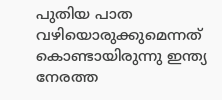പുതിയ പാത വഴിയൊരുക്കുമെന്നത് കൊണ്ടായിരുന്നു ഇന്ത്യ നേരത്ത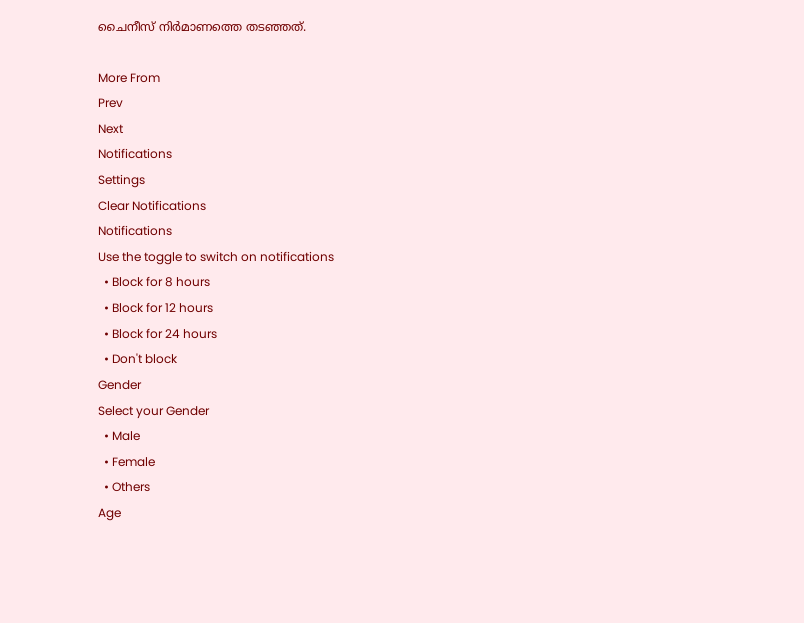ചൈനീസ് നിര്‍മാണത്തെ തടഞ്ഞത്.

More From
Prev
Next
Notifications
Settings
Clear Notifications
Notifications
Use the toggle to switch on notifications
  • Block for 8 hours
  • Block for 12 hours
  • Block for 24 hours
  • Don't block
Gender
Select your Gender
  • Male
  • Female
  • Others
Age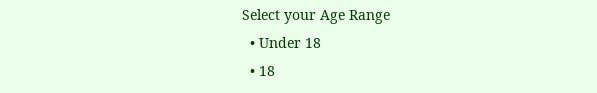Select your Age Range
  • Under 18
  • 18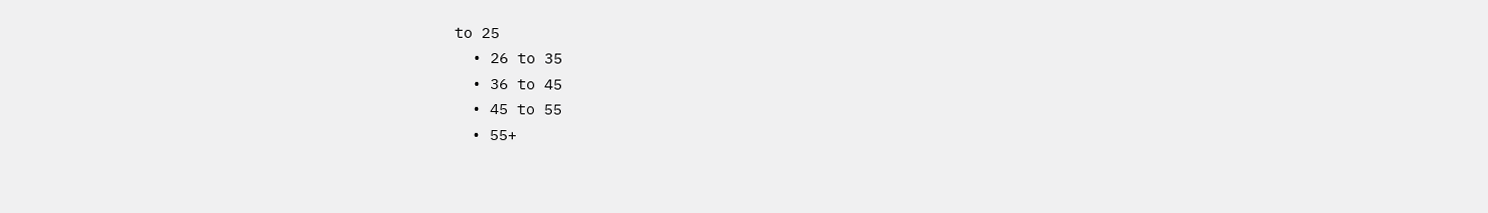to 25
  • 26 to 35
  • 36 to 45
  • 45 to 55
  • 55+